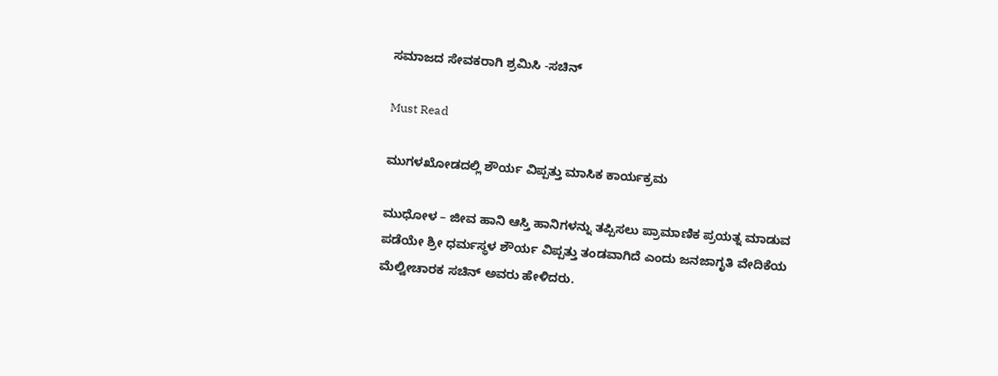ಸಮಾಜದ ಸೇವಕರಾಗಿ ಶ್ರಮಿಸಿ -ಸಚಿನ್

Must Read

ಮುಗಳಖೋಡದಲ್ಲಿ ಶೌರ್ಯ ವಿಪ್ಪತ್ತು ಮಾಸಿಕ ಕಾರ್ಯಕ್ರಮ

ಮುಧೋಳ – ಜೀವ ಹಾನಿ ಆಸ್ತಿ ಹಾನಿಗಳನ್ನು ತಪ್ಪಿಸಲು ಪ್ರಾಮಾಣಿಕ ಪ್ರಯತ್ನ ಮಾಡುವ ಪಡೆಯೇ ಶ್ರೀ ಧರ್ಮಸ್ಥಳ ಶೌರ್ಯ ವಿಪ್ಪತ್ತು ತಂಡವಾಗಿದೆ ಎಂದು ಜನಜಾಗೃತಿ ವೇದಿಕೆಯ ಮೆಲ್ವೀಚಾರಕ ಸಚಿನ್ ಅವರು ಹೇಳಿದರು.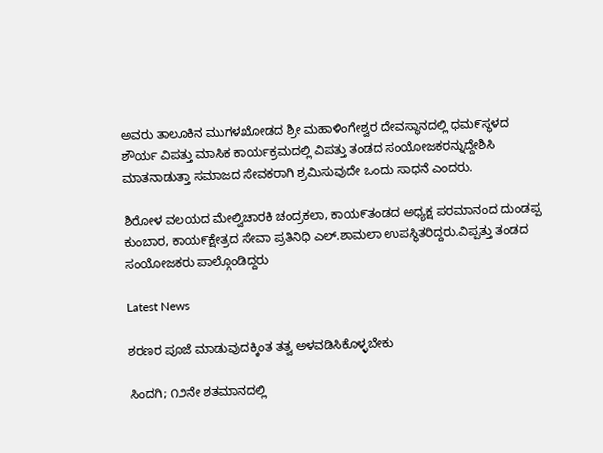ಅವರು ತಾಲೂಕಿನ ಮುಗಳಖೋಡದ ಶ್ರೀ ಮಹಾಳಿಂಗೇಶ್ವರ ದೇವಸ್ಥಾನದಲ್ಲಿ ಧಮ೯ಸ್ಥಳದ ಶೌರ್ಯ ವಿಪತ್ತು ಮಾಸಿಕ ಕಾರ್ಯಕ್ರಮದಲ್ಲಿ ವಿಪತ್ತು ತಂಡದ ಸಂಯೋಜಕರನ್ನುದ್ದೇಶಿಸಿ ಮಾತನಾಡುತ್ತಾ ಸಮಾಜದ ಸೇವಕರಾಗಿ ಶ್ರಮಿಸುವುದೇ ಒಂದು ಸಾಧನೆ ಎಂದರು.

ಶಿರೋಳ ವಲಯದ ಮೇಲ್ವಿಚಾರಕಿ ಚಂದ್ರಕಲಾ, ಕಾಯ೯ತಂಡದ ಅಧ್ಯಕ್ಷ ಪರಮಾನಂದ ದುಂಡಪ್ಪ ಕುಂಬಾರ, ಕಾಯ೯ಕ್ಷೇತ್ರದ ಸೇವಾ ಪ್ರತಿನಿಧಿ ಎಲ್.ಶಾಮಲಾ ಉಪಸ್ಥಿತರಿದ್ದರು.ವಿಪ್ಪತ್ತು ತಂಡದ ಸಂಯೋಜಕರು ಪಾಲ್ಗೊಂಡಿದ್ದರು

Latest News

ಶರಣರ ಪೂಜೆ ಮಾಡುವುದಕ್ಕಿಂತ ತತ್ವ ಅಳವಡಿಸಿಕೊಳ್ಳಬೇಕು

ಸಿಂದಗಿ; ೧೨ನೇ ಶತಮಾನದಲ್ಲಿ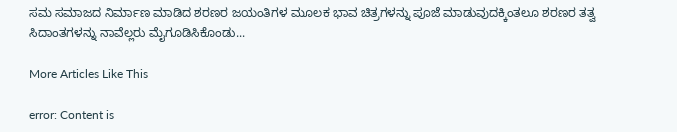ಸಮ ಸಮಾಜದ ನಿರ್ಮಾಣ ಮಾಡಿದ ಶರಣರ ಜಯಂತಿಗಳ ಮೂಲಕ ಭಾವ ಚಿತ್ರಗಳನ್ನು ಪೂಜೆ ಮಾಡುವುದಕ್ಕಿಂತಲೂ ಶರಣರ ತತ್ವ ಸಿದಾಂತಗಳನ್ನು ನಾವೆಲ್ಲರು ಮೈಗೂಡಿಸಿಕೊಂಡು...

More Articles Like This

error: Content is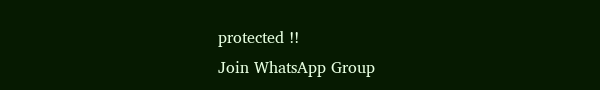protected !!
Join WhatsApp Group